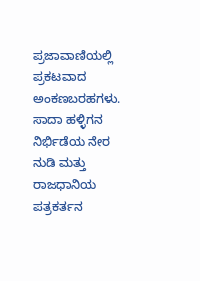ಪ್ರಜಾವಾಣಿಯಲ್ಲಿ ಪ್ರಕಟವಾದ ಅಂಕಣಬರಹಗಳು.
ಸಾದಾ ಹಳ್ಳಿಗನ ನಿರ್ಭಿಡೆಯ ನೇರ ನುಡಿ ಮತ್ತು ರಾಜಧಾನಿಯ ಪತ್ರಕರ್ತನ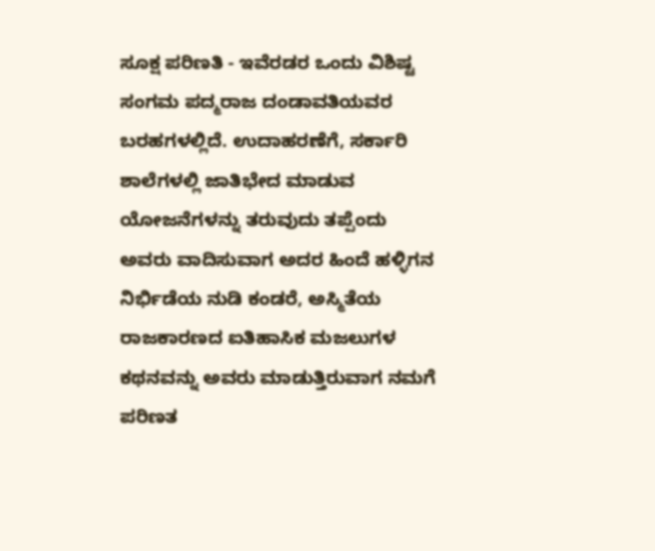ಸೂಕ್ಷ ಪರಿಣತಿ - ಇವೆರಡರ ಒಂದು ವಿಶಿಷ್ಟ ಸಂಗಮ ಪದ್ಮರಾಜ ದಂಡಾವತಿಯವರ ಬರಹಗಳಲ್ಲಿದೆ. ಉದಾಹರಣೆಗೆ, ಸರ್ಕಾರಿ ಶಾಲೆಗಳಲ್ಲಿ ಜಾತಿಭೇದ ಮಾಡುವ ಯೋಜನೆಗಳನ್ನು ತರುವುದು ತಪ್ಪೆಂದು ಅವರು ವಾದಿಸುವಾಗ ಅದರ ಹಿಂದೆ ಹಳ್ಳಿಗನ ನಿರ್ಭಿಡೆಯ ನುಡಿ ಕಂಡರೆ, ಅಸ್ಮಿತೆಯ ರಾಜಕಾರಣದ ಐತಿಹಾಸಿಕ ಮಜಲುಗಳ ಕಥನವನ್ನು ಅವರು ಮಾಡುತ್ತಿರುವಾಗ ನಮಗೆ ಪರಿಣತ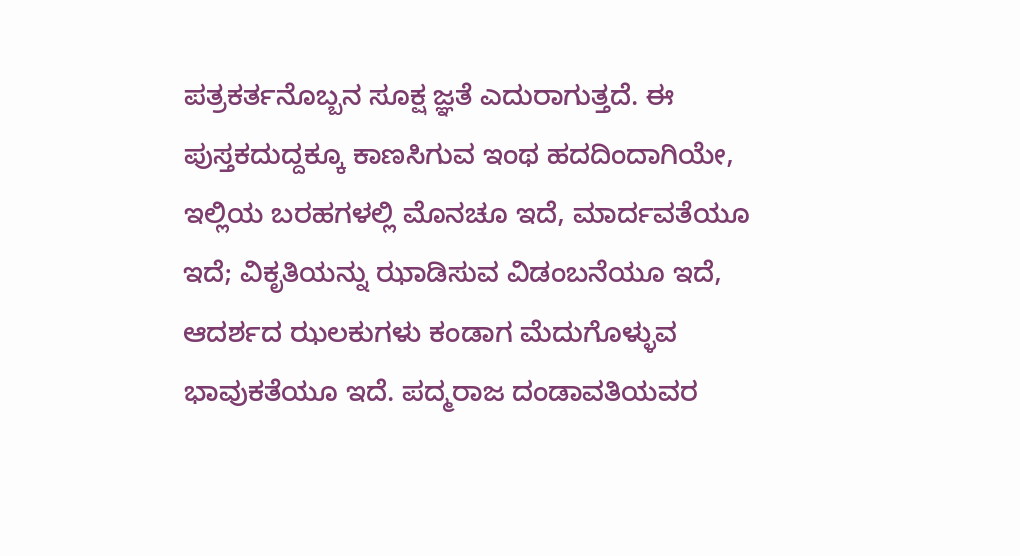ಪತ್ರಕರ್ತನೊಬ್ಬನ ಸೂಕ್ಷ ಜ್ಞತೆ ಎದುರಾಗುತ್ತದೆ. ಈ ಪುಸ್ತಕದುದ್ದಕ್ಕೂ ಕಾಣಸಿಗುವ ಇಂಥ ಹದದಿಂದಾಗಿಯೇ, ಇಲ್ಲಿಯ ಬರಹಗಳಲ್ಲಿ ಮೊನಚೂ ಇದೆ, ಮಾರ್ದವತೆಯೂ ಇದೆ; ವಿಕೃತಿಯನ್ನು ಝಾಡಿಸುವ ವಿಡಂಬನೆಯೂ ಇದೆ, ಆದರ್ಶದ ಝಲಕುಗಳು ಕಂಡಾಗ ಮೆದುಗೊಳ್ಳುವ ಭಾವುಕತೆಯೂ ಇದೆ. ಪದ್ಮರಾಜ ದಂಡಾವತಿಯವರ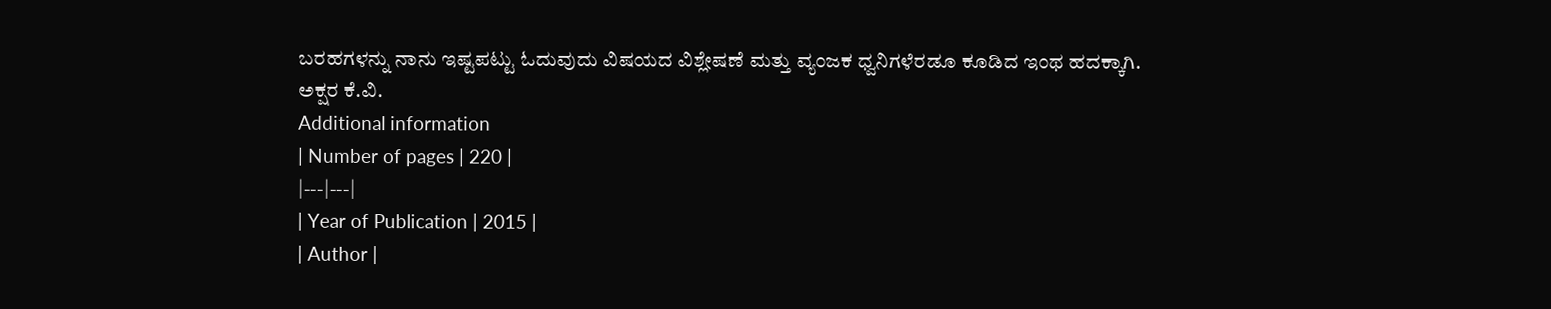ಬರಹಗಳನ್ನು ನಾನು ಇಷ್ಟಪಟ್ಟು ಓದುವುದು ವಿಷಯದ ವಿಶ್ಲೇಷಣೆ ಮತ್ತು ವ್ಯಂಜಕ ಧ್ವನಿಗಳೆರಡೂ ಕೂಡಿದ ಇಂಥ ಹದಕ್ಕಾಗಿ.
ಅಕ್ಷರ ಕೆ.ವಿ.
Additional information
| Number of pages | 220 |
|---|---|
| Year of Publication | 2015 |
| Author |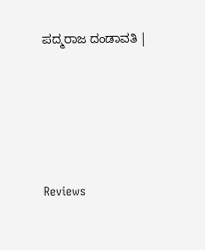ಪದ್ಮರಾಜ ದಂಡಾವತಿ |





Reviews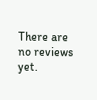There are no reviews yet.